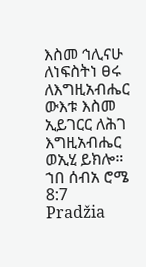እስመ ኅሊናሁ ለነፍስትነ ፀሩ ለእግዚአብሔር ውእቱ እስመ ኢይገርር ለሕገ እግዚአብሔር ወኢሂ ይክሎ።
ኀበ ሰብአ ሮሜ 8:7
Pradžia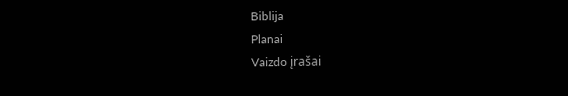Biblija
Planai
Vaizdo įrašai